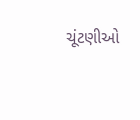ચૂંટણીઓ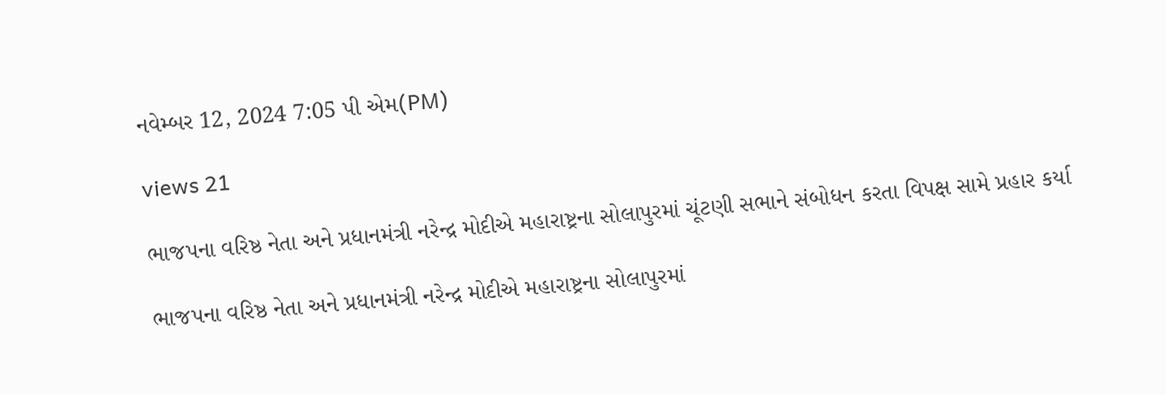નવેમ્બર 12, 2024 7:05 પી એમ(PM)

views 21

ભાજપના વરિષ્ઠ નેતા અને પ્રધાનમંત્રી નરેન્દ્ર મોદીએ મહારાષ્ટ્રના સોલાપુરમાં ચૂંટણી સભાને સંબોધન કરતા વિપક્ષ સામે પ્રહાર કર્યા

ભાજપના વરિષ્ઠ નેતા અને પ્રધાનમંત્રી નરેન્દ્ર મોદીએ મહારાષ્ટ્રના સોલાપુરમાં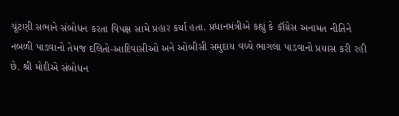ચૂંટણી સભાને સંબોધન કરતા વિપક્ષ સામે પ્રહાર કર્યા હતા. પ્રધાનમંત્રીએ કહ્યું કે કૉંગ્રેસ અનામત નીતિને નબળી પાડવાનો તેમજ દલિતો-આદિવાસીઓ અને ઓબીસી સમુદાય વચ્ચે ભાગલા પાડવાનો પ્રયાસ કરી રહી છે. શ્રી મોદીએ સંબોધન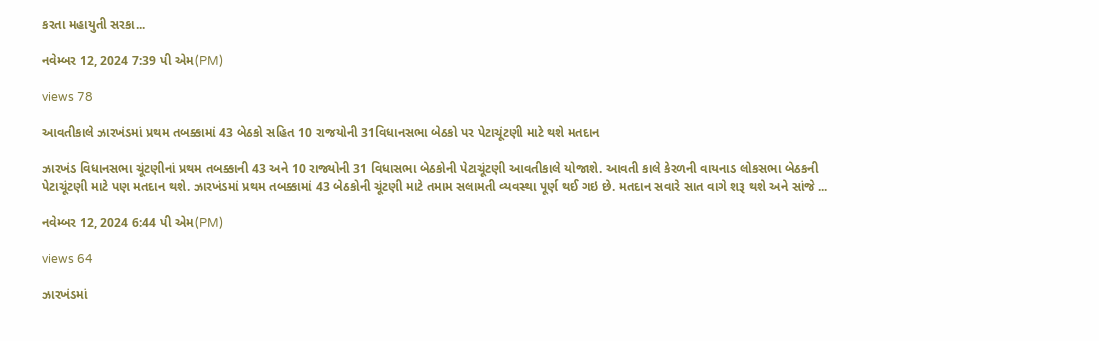કરતા મહાયુતી સરકા...

નવેમ્બર 12, 2024 7:39 પી એમ(PM)

views 78

આવતીકાલે ઝારખંડમાં પ્રથમ તબક્કામાં 43 બેઠકો સહિત 10 રાજયોની 31વિધાનસભા બેઠકો પર પેટાચૂંટણી માટે થશે મતદાન

ઝારખંડ વિધાનસભા ચૂંટણીનાં પ્રથમ તબક્કાની 43 અને 10 રાજ્યોની 31 વિધાસભા બેઠકોની પેટાચૂંટણી આવતીકાલે યોજાશે. આવતી કાલે કેરળની વાયનાડ લોકસભા બેઠકની પેટાચૂંટણી માટે પણ મતદાન થશે. ઝારખંડમાં પ્રથમ તબક્કામાં 43 બેઠકોની ચૂંટણી માટે તમામ સલામતી વ્યવસ્થા પૂર્ણ થઈ ગઇ છે. મતદાન સવારે સાત વાગે શરૂ થશે અને સાંજે ...

નવેમ્બર 12, 2024 6:44 પી એમ(PM)

views 64

ઝારખંડમાં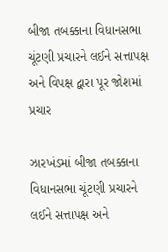બીજા તબક્કાના વિધાનસભા ચૂંટણી પ્રચારને લઈને સત્તાપક્ષ અને વિપક્ષ દ્વારા પૂર જોશમાં પ્રચાર

ઝારખંડમાં બીજા તબક્કાના વિધાનસભા ચૂંટણી પ્રચારને લઈને સત્તાપક્ષ અને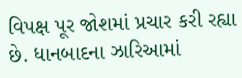વિપક્ષ પૂર જોશમાં પ્રચાર કરી રહ્યા છે. ધાનબાદના ઝારિઆમાં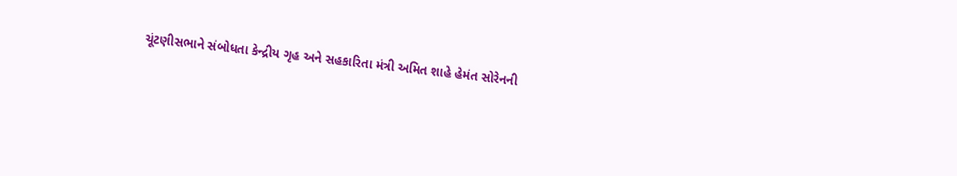ચૂંટણીસભાને સંબોધતા કેન્દ્રીય ગૃહ અને સહકારિતા મંત્રી અમિત શાહે હેમંત સોરેનની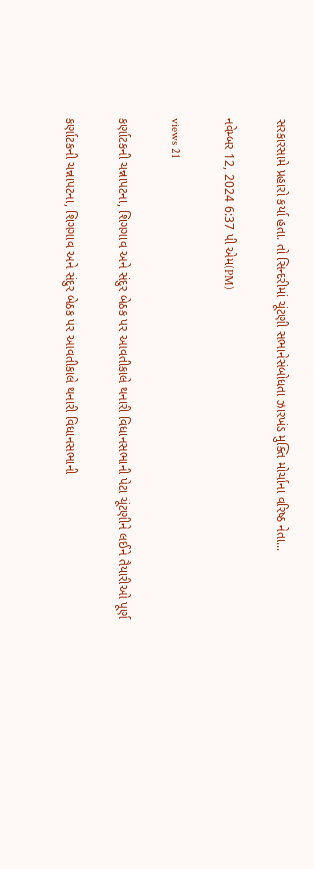સરકારસામે પ્રહારો કર્યા હતા. તો સિન્દરીમાં ચૂંટણી સભાનેસંબોધતા ઝારખંડ મુક્તિ મોર્ચાના વરિષ્ઠ નેતા...

નવેમ્બર 12, 2024 6:37 પી એમ(PM)

views 21

કર્ણાટકની ચન્નાપટના, શિગગાવ અને સંદુર બેઠક પર આવતીકાલે થનારી વિધાનસભાની પેટા ચૂંટણીને લઈને તૈયારીઓ પૂર્ણ

કર્ણાટકની ચન્નાપટના, શિગગાવ અને સંદુર બેઠક પર આવતીકાલે થનારી વિધાનસભાની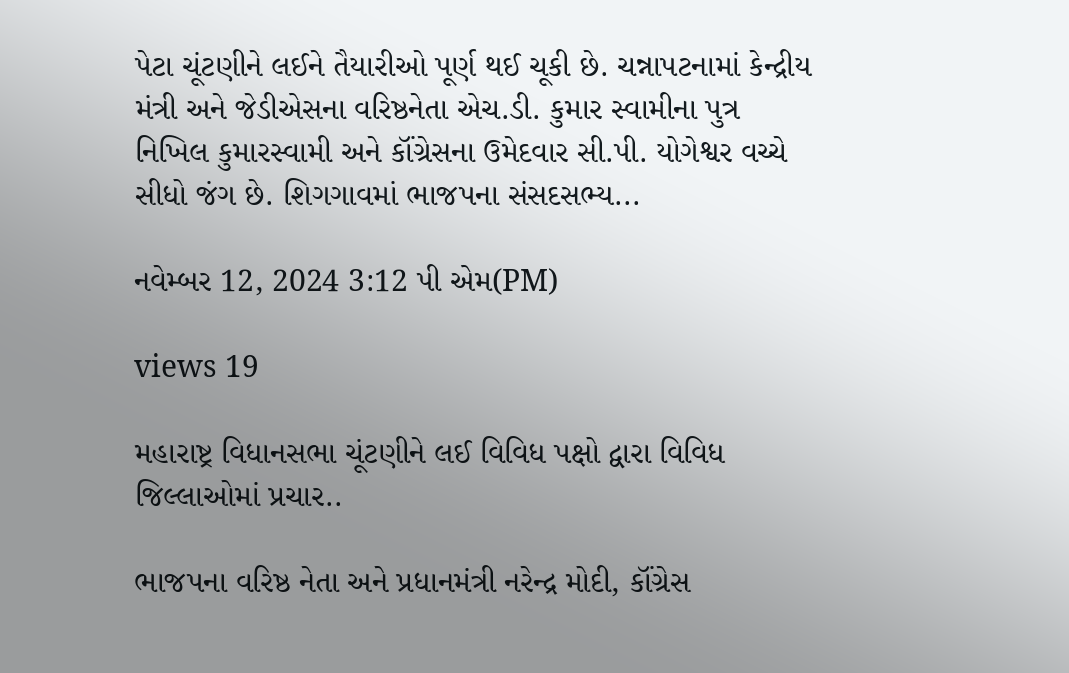પેટા ચૂંટણીને લઈને તૈયારીઓ પૂર્ણ થઈ ચૂકી છે. ચન્નાપટનામાં કેન્દ્રીય મંત્રી અને જેડીએસના વરિષ્ઠનેતા એચ.ડી. કુમાર સ્વામીના પુત્ર નિખિલ કુમારસ્વામી અને કૉંગ્રેસના ઉમેદવાર સી.પી. યોગેશ્વર વચ્ચે સીધો જંગ છે. શિગગાવમાં ભાજપના સંસદસભ્ય...

નવેમ્બર 12, 2024 3:12 પી એમ(PM)

views 19

મહારાષ્ટ્ર વિધાનસભા ચૂંટણીને લઈ વિવિધ પક્ષો દ્વારા વિવિધ જિલ્લાઓમાં પ્રચાર..

ભાજપના વરિષ્ઠ નેતા અને પ્રધાનમંત્રી નરેન્દ્ર મોદી, કૉંગ્રેસ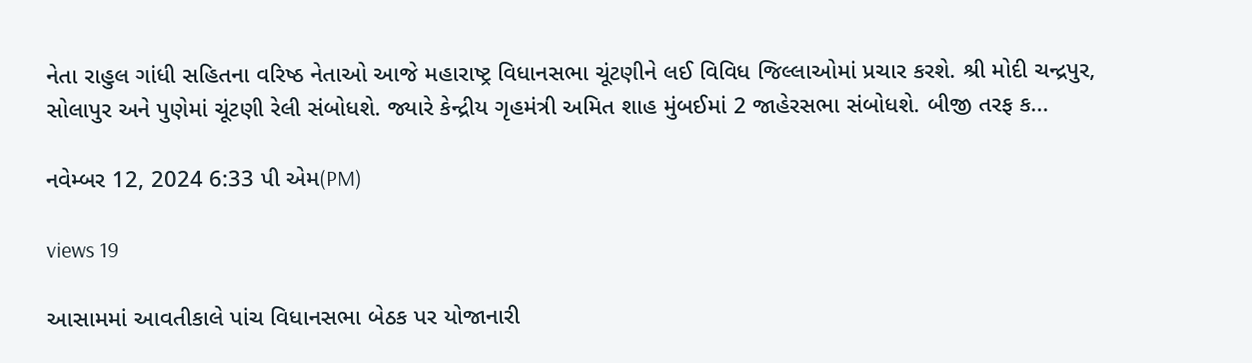નેતા રાહુલ ગાંધી સહિતના વરિષ્ઠ નેતાઓ આજે મહારાષ્ટ્ર વિધાનસભા ચૂંટણીને લઈ વિવિધ જિલ્લાઓમાં પ્રચાર કરશે. શ્રી મોદી ચન્દ્રપુર, સોલાપુર અને પુણેમાં ચૂંટણી રેલી સંબોધશે. જ્યારે કેન્દ્રીય ગૃહમંત્રી અમિત શાહ મુંબઈમાં 2 જાહેરસભા સંબોધશે. બીજી તરફ ક...

નવેમ્બર 12, 2024 6:33 પી એમ(PM)

views 19

આસામમાં આવતીકાલે પાંચ વિધાનસભા બેઠક પર યોજાનારી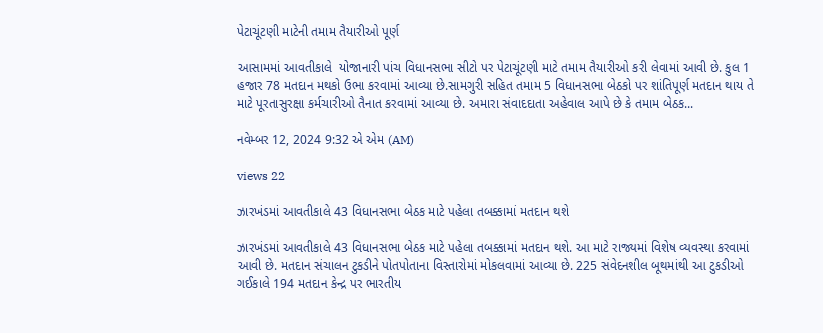પેટાચૂંટણી માટેની તમામ તૈયારીઓ પૂર્ણ

આસામમાં આવતીકાલે  યોજાનારી પાંચ વિધાનસભા સીટો પર પેટાચૂંટણી માટે તમામ તૈયારીઓ કરી લેવામાં આવી છે. કુલ 1 હજાર 78 મતદાન મથકો ઉભા કરવામાં આવ્યા છે.સામગુરી સહિત તમામ 5 વિધાનસભા બેઠકો પર શાંતિપૂર્ણ મતદાન થાય તે માટે પૂરતાસુરક્ષા કર્મચારીઓ તૈનાત કરવામાં આવ્યા છે. અમારા સંવાદદાતા અહેવાલ આપે છે કે તમામ બેઠક...

નવેમ્બર 12, 2024 9:32 એ એમ (AM)

views 22

ઝારખંડમાં આવતીકાલે 43 વિધાનસભા બેઠક માટે પહેલા તબક્કામાં મતદાન થશે

ઝારખંડમાં આવતીકાલે 43 વિધાનસભા બેઠક માટે પહેલા તબક્કામાં મતદાન થશે. આ માટે રાજ્યમાં વિશેષ વ્યવસ્થા કરવામાં આવી છે. મતદાન સંચાલન ટુકડીને પોતપોતાના વિસ્તારોમાં મોકલવામાં આવ્યા છે. 225 સંવેદનશીલ બૂથમાંથી આ ટુકડીઓ ગઈકાલે 194 મતદાન કેન્દ્ર પર ભારતીય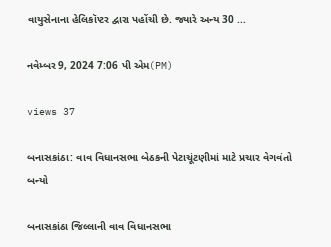વાયુસેનાના હેલિકૉપ્ટર દ્વારા પહોંચી છે. જ્યારે અન્ય 30 ...

નવેમ્બર 9, 2024 7:06 પી એમ(PM)

views 37

બનાસકાંઠા: વાવ વિધાનસભા બેઠકની પેટાચૂંટણીમાં માટે પ્રચાર વેગવંતો બન્યો

બનાસકાંઠા જિલ્લાની વાવ વિધાનસભા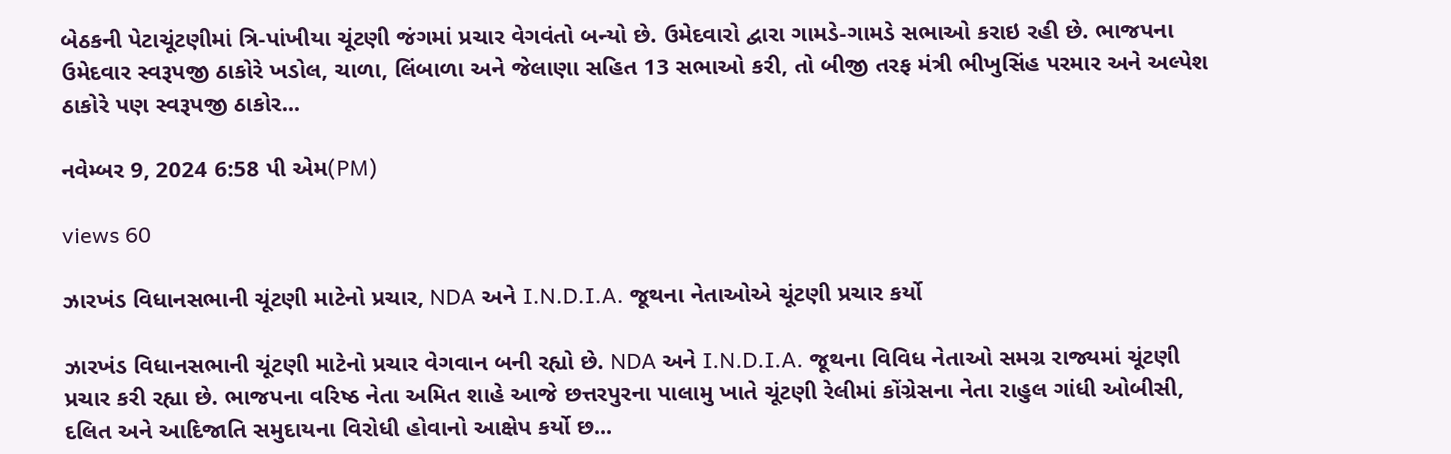બેઠકની પેટાચૂંટણીમાં ત્રિ-પાંખીયા ચૂંટણી જંગમાં પ્રચાર વેગવંતો બન્યો છે. ઉમેદવારો દ્વારા ગામડે-ગામડે સભાઓ કરાઇ રહી છે. ભાજપના ઉમેદવાર સ્વરૂપજી ઠાકોરે ખડોલ, ચાળા, લિંબાળા અને જેલાણા સહિત 13 સભાઓ કરી, તો બીજી તરફ મંત્રી ભીખુસિંહ પરમાર અને અલ્પેશ ઠાકોરે પણ સ્વરૂપજી ઠાકોર...

નવેમ્બર 9, 2024 6:58 પી એમ(PM)

views 60

ઝારખંડ વિધાનસભાની ચૂંટણી માટેનો પ્રચાર, NDA અને I.N.D.I.A. જૂથના નેતાઓએ ચૂંટણી પ્રચાર કર્યો

ઝારખંડ વિધાનસભાની ચૂંટણી માટેનો પ્રચાર વેગવાન બની રહ્યો છે. NDA અને I.N.D.I.A. જૂથના વિવિધ નેતાઓ સમગ્ર રાજ્યમાં ચૂંટણી પ્રચાર કરી રહ્યા છે. ભાજપના વરિષ્ઠ નેતા અમિત શાહે આજે છત્તરપુરના પાલામુ ખાતે ચૂંટણી રેલીમાં કોંગ્રેસના નેતા રાહુલ ગાંધી ઓબીસી, દલિત અને આદિજાતિ સમુદાયના વિરોધી હોવાનો આક્ષેપ કર્યો છ...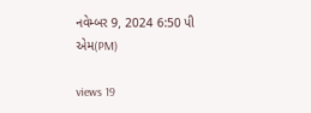નવેમ્બર 9, 2024 6:50 પી એમ(PM)

views 19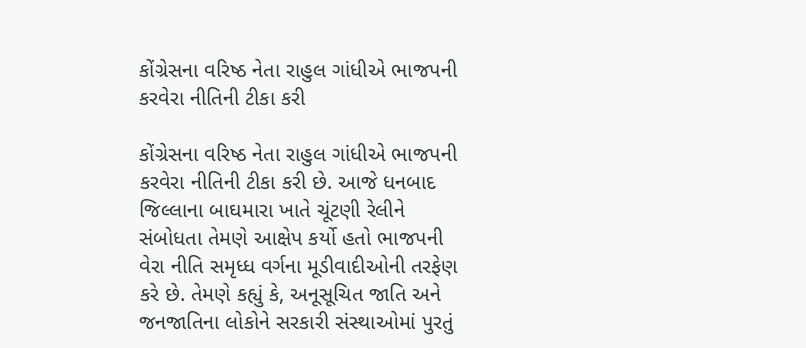કોંગ્રેસના વરિષ્ઠ નેતા રાહુલ ગાંધીએ ભાજપની કરવેરા નીતિની ટીકા કરી

કોંગ્રેસના વરિષ્ઠ નેતા રાહુલ ગાંધીએ ભાજપની કરવેરા નીતિની ટીકા કરી છે. આજે ધનબાદ જિલ્લાના બાઘમારા ખાતે ચૂંટણી રેલીને સંબોધતા તેમણે આક્ષેપ કર્યો હતો ભાજપની વેરા નીતિ સમૃધ્ધ વર્ગના મૂડીવાદીઓની તરફેણ કરે છે. તેમણે કહ્યું કે, અનૂસૂચિત જાતિ અને જનજાતિના લોકોને સરકારી સંસ્થાઓમાં પુરતું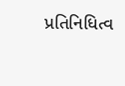પ્રતિનિધિત્વ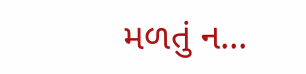મળતું ન...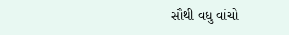સૌથી વધુ વાંચો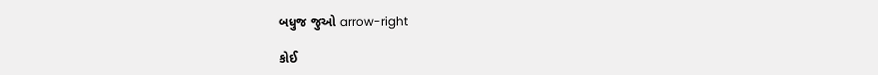બધુજ જુઓ arrow-right

કોઈ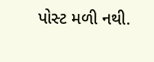પોસ્ટ મળી નથી.